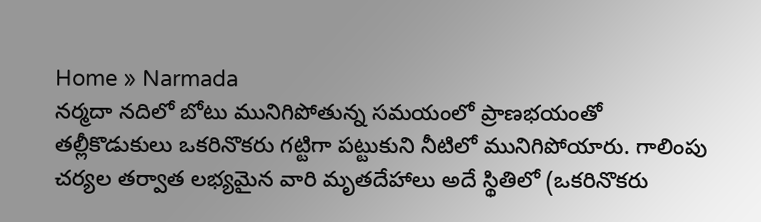Home » Narmada
నర్మదా నదిలో బోటు మునిగిపోతున్న సమయంలో ప్రాణభయంతో తల్లీకొడుకులు ఒకరినొకరు గట్టిగా పట్టుకుని నీటిలో మునిగిపోయారు. గాలింపు చర్యల తర్వాత లభ్యమైన వారి మృతదేహాలు అదే స్థితిలో (ఒకరినొకరు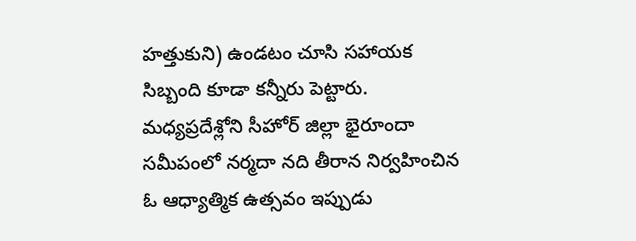హత్తుకుని) ఉండటం చూసి సహాయక సిబ్బంది కూడా కన్నీరు పెట్టారు.
మధ్యప్రదేశ్లోని సీహోర్ జిల్లా భైరూందా సమీపంలో నర్మదా నది తీరాన నిర్వహించిన ఓ ఆధ్యాత్మిక ఉత్సవం ఇప్పుడు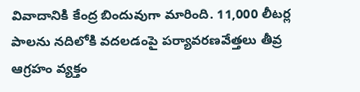వివాదానికి కేంద్ర బిందువుగా మారింది. 11,000 లీటర్ల పాలను నదిలోకి వదలడంపై పర్యావరణవేత్తలు తీవ్ర ఆగ్రహం వ్యక్తం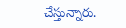చేస్తున్నారు.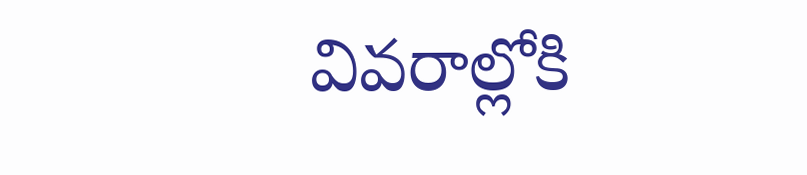వివరాల్లోకి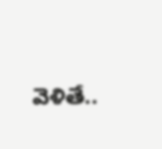వెళితే..